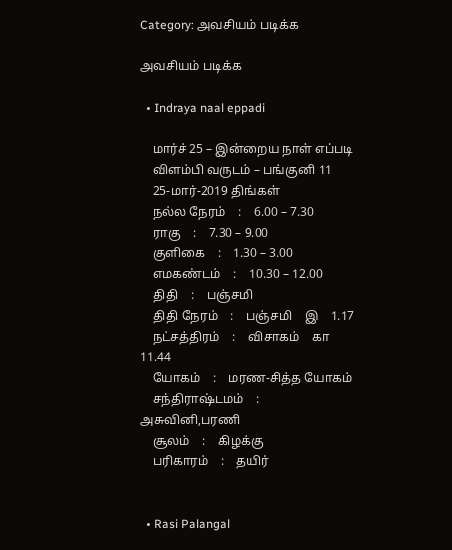Category: அவசியம் படிக்க

அவசியம் படிக்க

  • Indraya naal eppadi

    மார்ச் 25 – இன்றைய நாள் எப்படி
    விளம்பி வருடம் – பங்குனி 11
    25-மார்-2019 திங்கள்
    நல்ல நேரம்    :    6.00 – 7.30
    ராகு    :    7.30 – 9.00
    குளிகை    :    1.30 – 3.00
    எமகண்டம்    :    10.30 – 12.00
    திதி    :    பஞ்சமி
    திதி நேரம்    :    பஞ்சமி    இ    1.17
    நட்சத்திரம்    :    விசாகம்    கா    11.44
    யோகம்    :    மரண-சித்த யோகம்
    சந்திராஷ்டமம்    :    அசுவினி,பரணி
    சூலம்    :    கிழக்கு
    பரிகாரம்    :    தயிர்


  • Rasi Palangal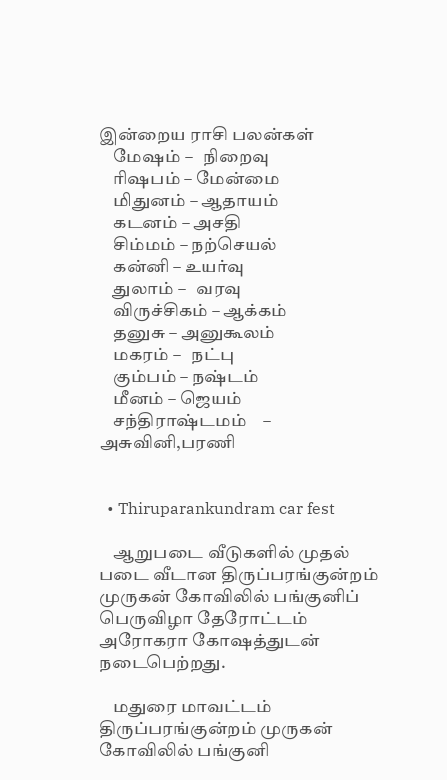இன்றைய ராசி பலன்கள்
    மேஷம் –   நிறைவு
    ரிஷபம் – மேன்மை
    மிதுனம் – ஆதாயம்
    கடனம் – அசதி
    சிம்மம் – நற்செயல்
    கன்னி – உயர்வு
    துலாம் –   வரவு
    விருச்சிகம் – ஆக்கம்
    தனுசு – அனுகூலம்
    மகரம் –   நட்பு
    கும்பம் – நஷ்டம்
    மீனம் – ஜெயம்
    சந்திராஷ்டமம்    – அசுவினி,பரணி


  • Thiruparankundram car fest

    ஆறுபடை வீடுகளில் முதல் படை வீடான திருப்பரங்குன்றம் முருகன் கோவிலில் பங்குனிப் பெருவிழா தேரோட்டம் அரோகரா கோஷத்துடன் நடைபெற்றது.

    மதுரை மாவட்டம் திருப்பரங்குன்றம் முருகன் கோவிலில் பங்குனி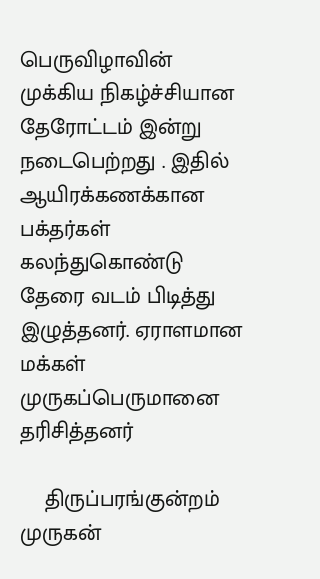பெருவிழாவின் முக்கிய நிகழ்ச்சியான தேரோட்டம் இன்று நடைபெற்றது . இதில் ஆயிரக்கணக்கான பக்தர்கள் கலந்துகொண்டு தேரை வடம் பிடித்து இழுத்தனர். ஏராளமான மக்கள் முருகப்பெருமானை தரிசித்தனர்

    திருப்பரங்குன்றம் முருகன்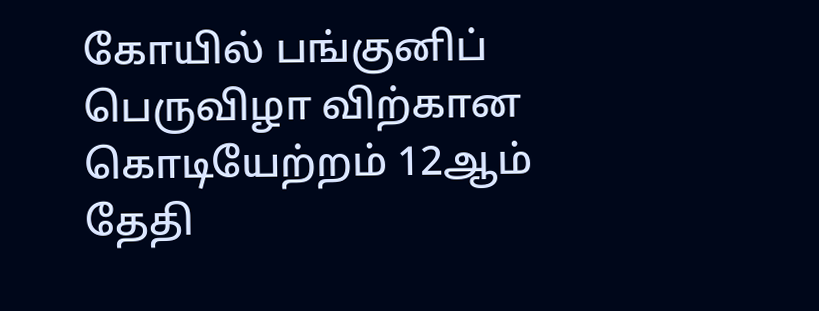கோயில் பங்குனிப் பெருவிழா விற்கான கொடியேற்றம் 12ஆம் தேதி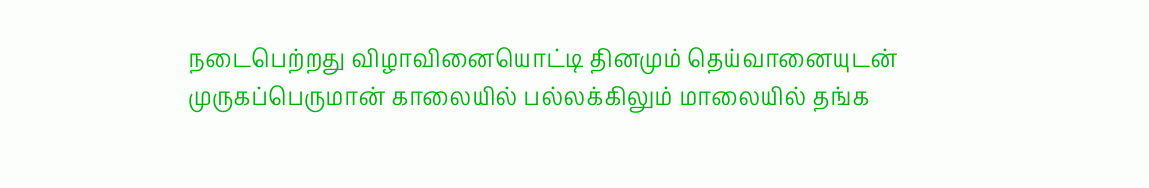நடைபெற்றது விழாவினையொட்டி தினமும் தெய்வானையுடன் முருகப்பெருமான் காலையில் பல்லக்கிலும் மாலையில் தங்க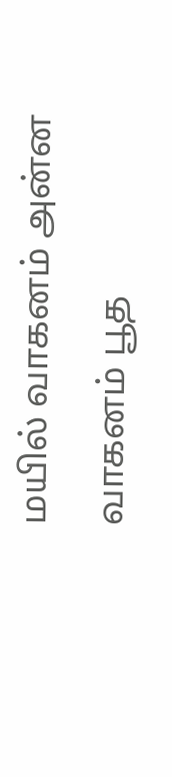மயில் வாகனம் அன்ன வாகனம் பூத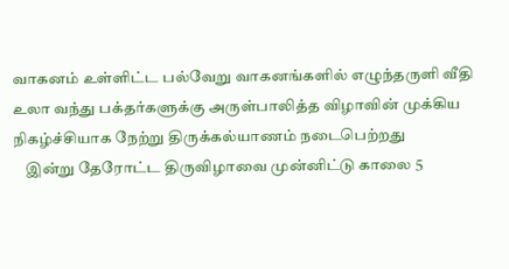வாகனம் உள்ளிட்ட பல்வேறு வாகனங்களில் எழுந்தருளி வீதி உலா வந்து பக்தர்களுக்கு அருள்பாலித்த விழாவின் முக்கிய நிகழ்ச்சியாக நேற்று திருக்கல்யாணம் நடைபெற்றது
    இன்று தேரோட்ட திருவிழாவை முன்னிட்டு காலை 5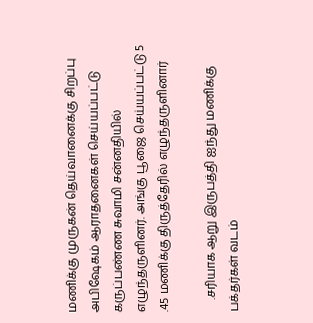மணிக்கு முருகன் தெய்வானைக்கு சிறப்பு அபிஷேகம் ஆராதனைகள் செய்யப்பட்டு கருப்பண்ண சுவாமி சன்னதியில் எழுந்தருளினர். அங்கு பூஜை செய்யப்பட்டு 5 .45 மணிக்கு திருத்தேரில் எழுந்தருளினார்

    .சரியாக ஆறு இருபத்தி ஐந்து மணிக்கு பக்தர்கள் வடம்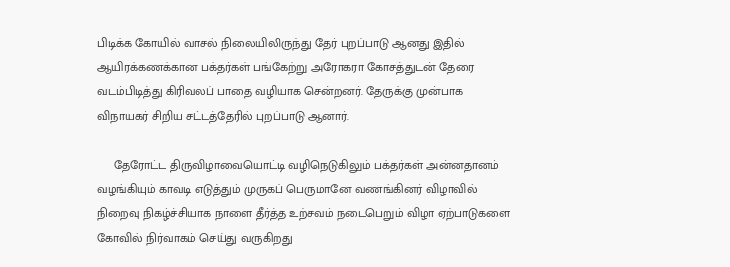பிடிக்க கோயில் வாசல் நிலையிலிருந்து தேர் புறப்பாடு ஆனது இதில் ஆயிரக்கணக்கான பக்தர்கள் பங்கேற்று அரோகரா கோசத்துடன் தேரை வடம்பிடித்து கிரிவலப் பாதை வழியாக சென்றனர். தேருக்கு முன்பாக விநாயகர் சிறிய சட்டத்தேரில் புறப்பாடு ஆனார்.

     தேரோட்ட திருவிழாவையொட்டி வழிநெடுகிலும் பக்தர்கள் அன்னதானம் வழங்கியும் காவடி எடுத்தும் முருகப் பெருமானே வணங்கினர் விழாவில் நிறைவு நிகழ்ச்சியாக நாளை தீர்த்த உற்சவம் நடைபெறும் விழா ஏற்பாடுகளை கோவில் நிர்வாகம் செய்து வருகிறது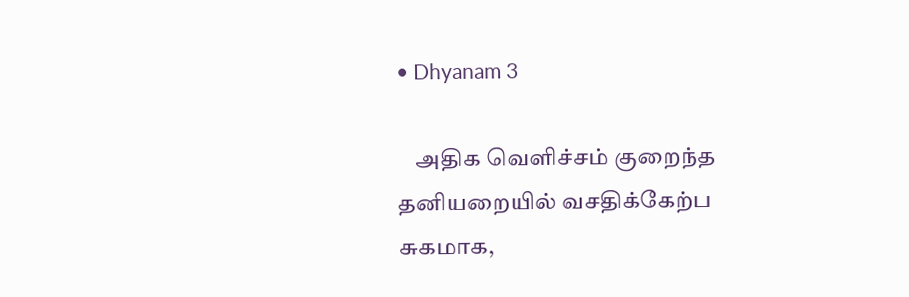• Dhyanam 3

    அதிக வெளிச்சம் குறைந்த தனியறையில் வசதிக்கேற்ப சுகமாக,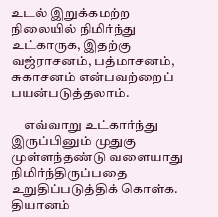உடல் இறுக்கமற்ற நிலையில் நிமிர்ந்து உட்காருக, இதற்கு வஜ்ராசனம், பத்மாசனம், சுகாசனம் என்பவற்றைப் பயன்படுத்தலாம்.

     எவ்வாறு உட்கார்ந்து இருப்பினும் முதுகு முள்ளந்தண்டு வளையாது நிமிர்ந்திருப்பதை உறுதிப்படுத்திக் கொள்க. தியானம்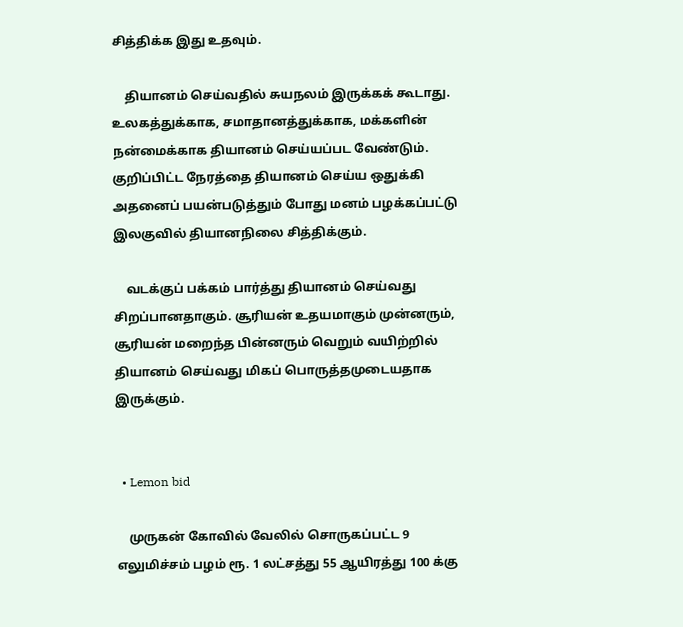சித்திக்க இது உதவும்.

    தியானம் செய்வதில் சுயநலம் இருக்கக் கூடாது. உலகத்துக்காக, சமாதானத்துக்காக, மக்களின் நன்மைக்காக தியானம் செய்யப்பட வேண்டும். குறிப்பிட்ட நேரத்தை தியானம் செய்ய ஒதுக்கி அதனைப் பயன்படுத்தும் போது மனம் பழக்கப்பட்டு இலகுவில் தியானநிலை சித்திக்கும்.

    வடக்குப் பக்கம் பார்த்து தியானம் செய்வது சிறப்பானதாகும். சூரியன் உதயமாகும் முன்னரும், சூரியன் மறைந்த பின்னரும் வெறும் வயிற்றில் தியானம் செய்வது மிகப் பொருத்தமுடையதாக இருக்கும்.


  • Lemon bid

    முருகன் கோவில் வேலில் சொருகப்பட்ட 9 எலுமிச்சம் பழம் ரூ. 1 லட்சத்து 55 ஆயிரத்து 100 க்கு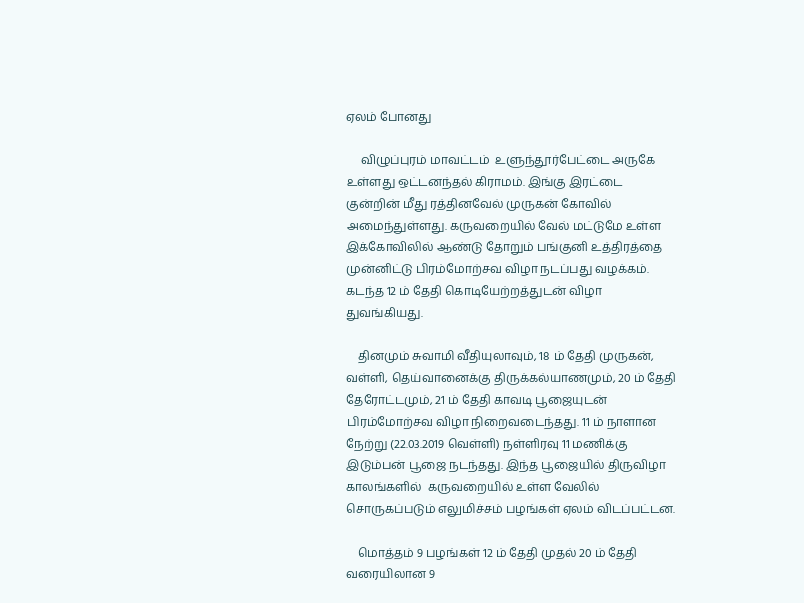ஏலம் போனது

     விழுப்புரம் மாவட்டம்  உளுந்தூர்பேட்டை அருகே உள்ளது ஒட்டனந்தல் கிராமம். இங்கு இரட்டை குன்றின் மீது ரத்தினவேல் முருகன் கோவில் அமைந்துள்ளது. கருவறையில் வேல் மட்டுமே உள்ள இக்கோவிலில் ஆண்டு தோறும் பங்குனி உத்திரத்தை முன்னிட்டு பிரம்மோற்சவ விழா நடப்பது வழக்கம். கடந்த 12 ம் தேதி கொடியேற்றத்துடன் விழா துவங்கியது.

    தினமும் சுவாமி வீதியுலாவும், 18 ம் தேதி முருகன், வள்ளி, தெய்வானைக்கு திருக்கல்யாணமும், 20 ம் தேதி தேரோட்டமும், 21 ம் தேதி காவடி பூஜையுடன் பிரம்மோற்சவ விழா நிறைவடைந்தது. 11 ம் நாளான நேற்று (22.03.2019 வெள்ளி) நள்ளிரவு 11 மணிக்கு இடும்பன் பூஜை நடந்தது. இந்த பூஜையில் திருவிழா காலங்களில்  கருவறையில் உள்ள வேலில் சொருகப்படும் எலுமிச்சம் பழங்கள் ஏலம் விடப்பட்டன.

    மொத்தம் 9 பழங்கள் 12 ம் தேதி முதல் 20 ம் தேதி வரையிலான 9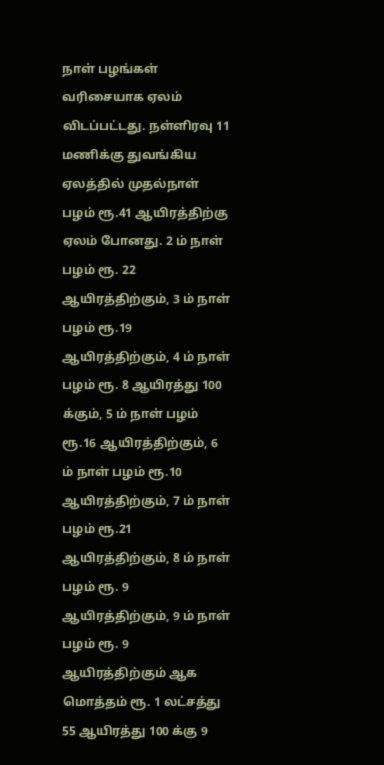நாள் பழங்கள் வரிசையாக ஏலம் விடப்பட்டது. நள்ளிரவு 11 மணிக்கு துவங்கிய ஏலத்தில் முதல்நாள் பழம் ரூ.41 ஆயிரத்திற்கு ஏலம் போனது. 2 ம் நாள் பழம் ரூ. 22 ஆயிரத்திற்கும், 3 ம் நாள் பழம் ரூ.19 ஆயிரத்திற்கும், 4 ம் நாள் பழம் ரூ. 8 ஆயிரத்து 100 க்கும், 5 ம் நாள் பழம் ரூ.16 ஆயிரத்திற்கும், 6 ம் நாள் பழம் ரூ.10 ஆயிரத்திற்கும், 7 ம் நாள் பழம் ரூ.21 ஆயிரத்திற்கும், 8 ம் நாள் பழம் ரூ. 9 ஆயிரத்திற்கும், 9 ம் நாள் பழம் ரூ. 9 ஆயிரத்திற்கும் ஆக மொத்தம் ரூ. 1 லட்சத்து 55 ஆயிரத்து 100 க்கு 9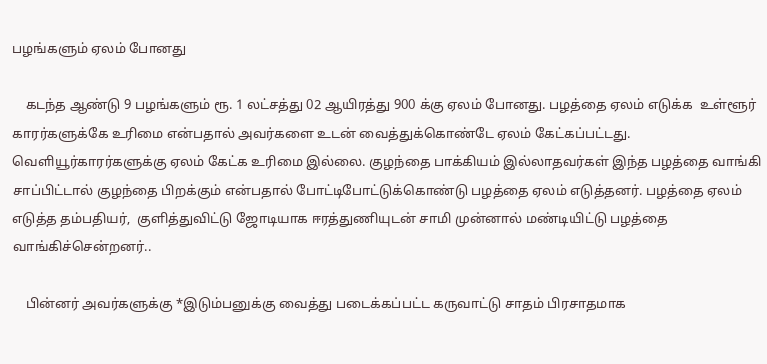பழங்களும் ஏலம் போனது

    கடந்த ஆண்டு 9 பழங்களும் ரூ. 1 லட்சத்து 02 ஆயிரத்து 900 க்கு ஏலம் போனது. பழத்தை ஏலம் எடுக்க  உள்ளூர் காரர்களுக்கே உரிமை என்பதால் அவர்களை உடன் வைத்துக்கொண்டே ஏலம் கேட்கப்பட்டது. வெளியூர்காரர்களுக்கு ஏலம் கேட்க உரிமை இல்லை. குழந்தை பாக்கியம் இல்லாதவர்கள் இந்த பழத்தை வாங்கி சாப்பிட்டால் குழந்தை பிறக்கும் என்பதால் போட்டிபோட்டுக்கொண்டு பழத்தை ஏலம் எடுத்தனர். பழத்தை ஏலம் எடுத்த தம்பதியர்,  குளித்துவிட்டு ஜோடியாக ஈரத்துணியுடன் சாமி முன்னால் மண்டியிட்டு பழத்தை வாங்கிச்சென்றனர்..

    பின்னர் அவர்களுக்கு *இடும்பனுக்கு வைத்து படைக்கப்பட்ட கருவாட்டு சாதம் பிரசாதமாக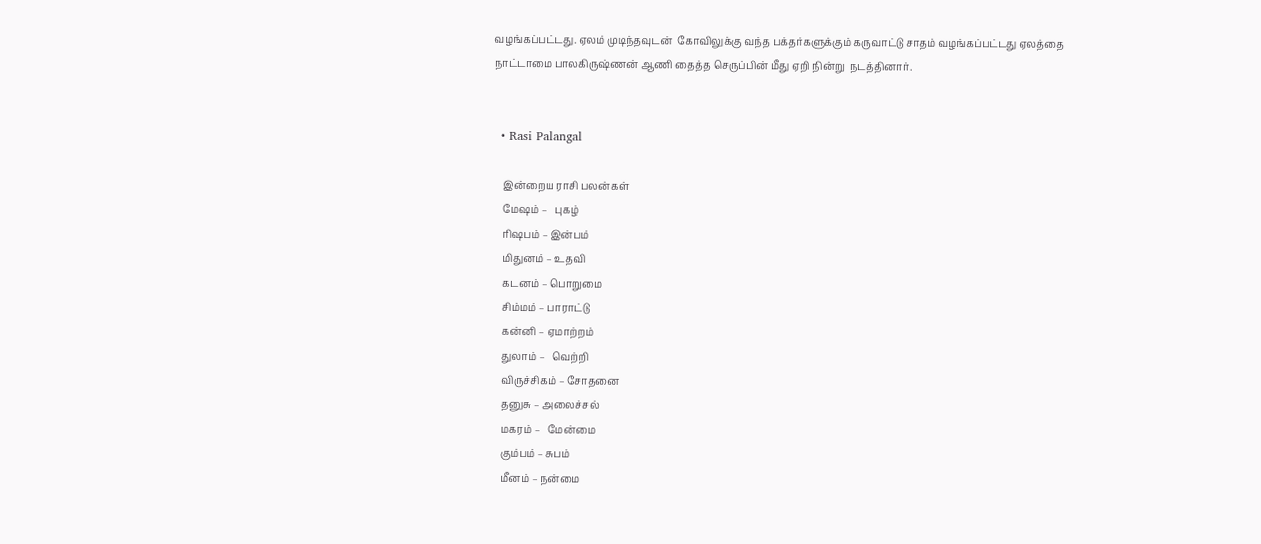வழங்கப்பட்டது. ஏலம் முடிந்தவுடன்  கோவிலுக்கு வந்த பக்தர்களுக்கும் கருவாட்டு சாதம் வழங்கப்பட்டது ஏலத்தை நாட்டாமை பாலகிருஷ்ணன் ஆணி தைத்த செருப்பின் மீது ஏறி நின்று  நடத்தினார்.


  • Rasi Palangal

    இன்றைய ராசி பலன்கள்
    மேஷம் –   புகழ்
    ரிஷபம் – இன்பம்
    மிதுனம் – உதவி
    கடனம் – பொறுமை
    சிம்மம் – பாராட்டு
    கன்னி – ஏமாற்றம்
    துலாம் –   வெற்றி
    விருச்சிகம் – சோதனை
    தனுசு – அலைச்சல்
    மகரம் –   மேன்மை
    கும்பம் – சுபம்
    மீனம் – நன்மை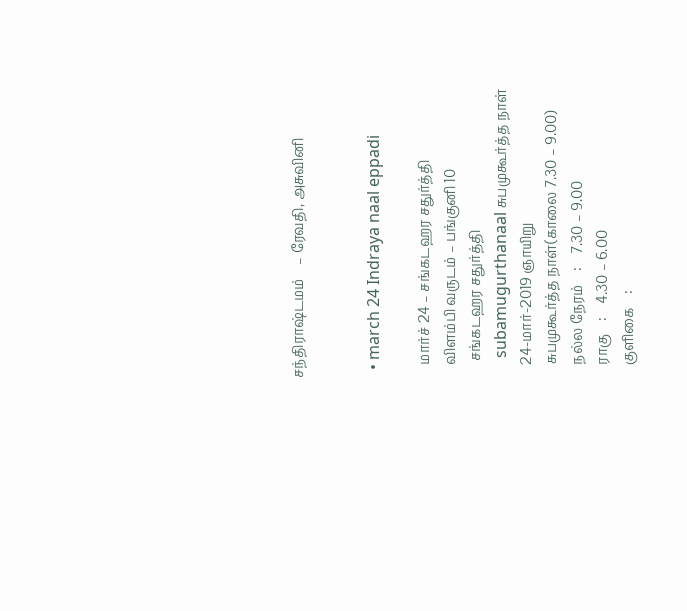சந்திராஷ்டமம்    – ரேவதி, அசுவினி


  • march 24 Indraya naal eppadi

    மார்ச் 24 – சங்கடஹர சதுர்த்தி
    விளம்பி வருடம் – பங்குனி 10
     சங்கடஹர சதுர்த்தி
     subamugurthanaal சுபமுகூர்த்த நாள்
    24-மார்-2019 ஞாயிறு
    சுபமுகூர்த்த நாள்(காலை 7.30 – 9.00)
    நல்ல நேரம்    :    7.30 – 9.00
    ராகு    :    4.30 – 6.00
    குளிகை    :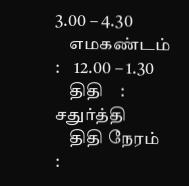3.00 – 4.30
    எமகண்டம்    :    12.00 – 1.30
    திதி    :    சதுர்த்தி
    திதி நேரம்    :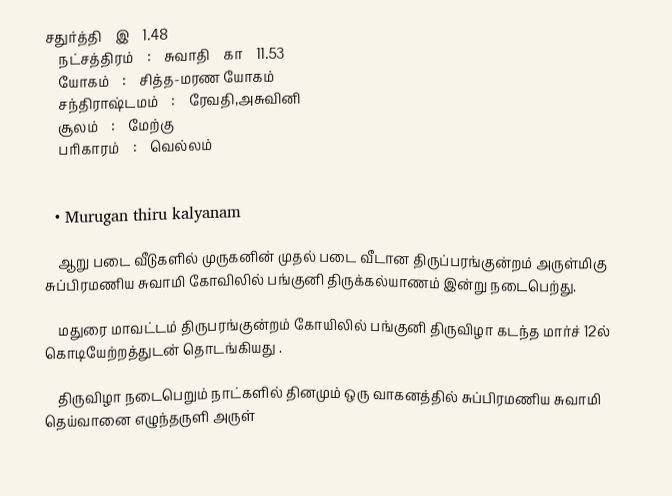சதுர்த்தி    இ    1.48
    நட்சத்திரம்    :    சுவாதி    கா    11.53
    யோகம்    :    சித்த-மரண யோகம்
    சந்திராஷ்டமம்    :    ரேவதி,அசுவினி
    சூலம்    :    மேற்கு
    பரிகாரம்    :    வெல்லம்


  • Murugan thiru kalyanam

    ஆறு படை வீடுகளில் முருகனின் முதல் படை வீடான திருப்பரங்குன்றம் அருள்மிகு சுப்பிரமணிய சுவாமி கோவிலில் பங்குனி திருக்கல்யாணம் இன்று நடைபெற்து.

    மதுரை மாவட்டம் திருபரங்குன்றம் கோயிலில் பங்குனி திருவிழா கடந்த மார்ச் 12ல் கொடியேற்றத்துடன் தொடங்கியது .

    திருவிழா நடைபெறும் நாட்களில் தினமும் ஒரு வாகனத்தில் சுப்பிரமணிய சுவாமி தெய்வானை எழுந்தருளி அருள்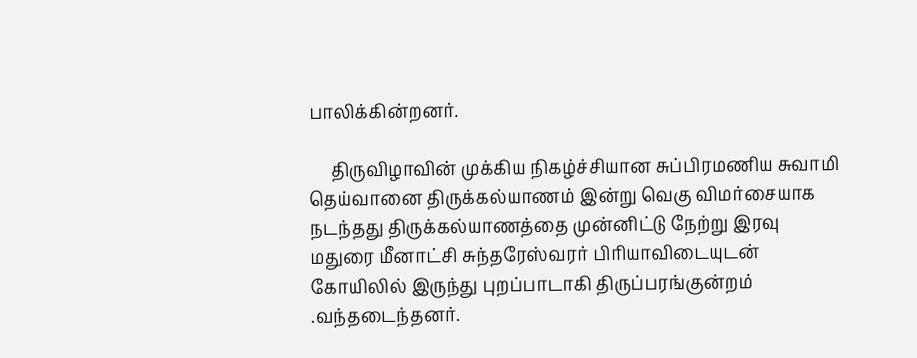பாலிக்கின்றனர்.

     திருவிழாவின் முக்கிய நிகழ்ச்சியான சுப்பிரமணிய சுவாமி தெய்வானை திருக்கல்யாணம் இன்று வெகு விமர்சையாக நடந்தது திருக்கல்யாணத்தை முன்னிட்டு நேற்று இரவு மதுரை மீனாட்சி சுந்தரேஸ்வரர் பிரியாவிடையுடன் கோயிலில் இருந்து புறப்பாடாகி திருப்பரங்குன்றம் .வந்தடைந்தனர்.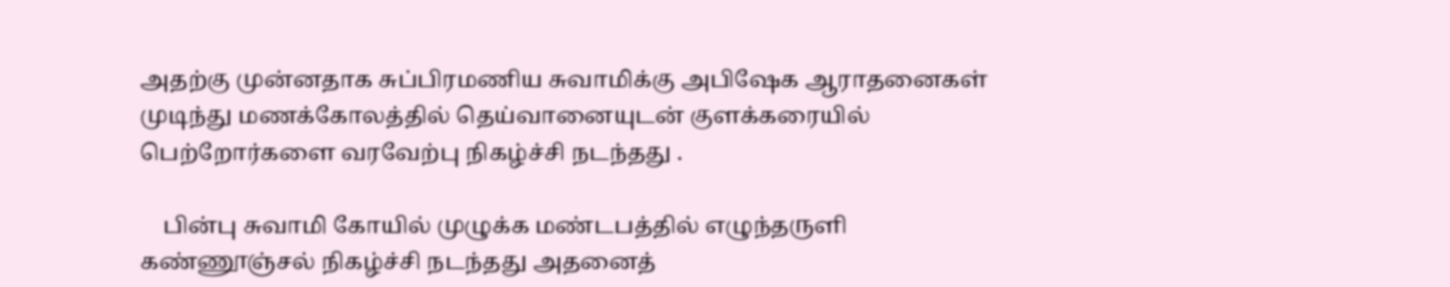அதற்கு முன்னதாக சுப்பிரமணிய சுவாமிக்கு அபிஷேக ஆராதனைகள் முடிந்து மணக்கோலத்தில் தெய்வானையுடன் குளக்கரையில் பெற்றோர்களை வரவேற்பு நிகழ்ச்சி நடந்தது .

    பின்பு சுவாமி கோயில் முழுக்க மண்டபத்தில் எழுந்தருளி கண்ணூஞ்சல் நிகழ்ச்சி நடந்தது அதனைத்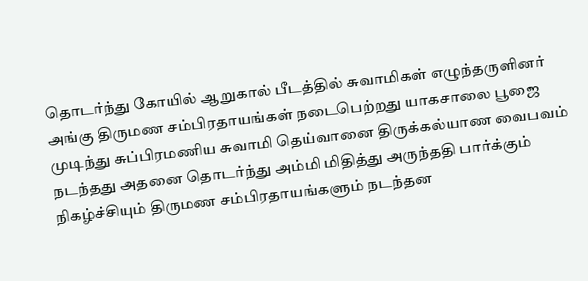தொடர்ந்து கோயில் ஆறுகால் பீடத்தில் சுவாமிகள் எழுந்தருளினர் அங்கு திருமண சம்பிரதாயங்கள் நடைபெற்றது யாகசாலை பூஜை முடிந்து சுப்பிரமணிய சுவாமி தெய்வானை திருக்கல்யாண வைபவம் நடந்தது அதனை தொடர்ந்து அம்மி மிதித்து அருந்ததி பார்க்கும் நிகழ்ச்சியும் திருமண சம்பிரதாயங்களும் நடந்தன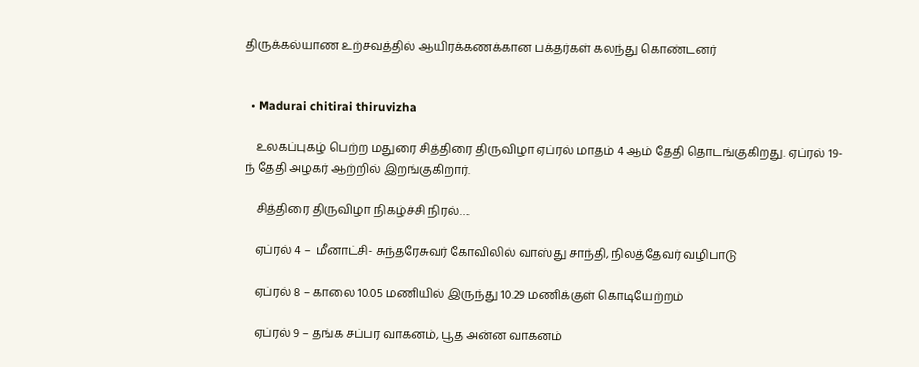திருக்கல்யாண உற்சவத்தில் ஆயிரக்கணக்கான பக்தர்கள் கலந்து கொண்டனர்


  • Madurai chitirai thiruvizha

    உலகப்புகழ் பெற்ற மதுரை சித்திரை திருவிழா ஏப்ரல் மாதம் 4 ஆம் தேதி தொடங்குகிறது. ஏப்ரல் 19-ந் தேதி அழகர் ஆற்றில் இறங்குகிறார்.

    சித்திரை திருவிழா நிகழ்ச்சி நிரல்….

    ஏப்ரல் 4 –  மீனாட்சி- சுந்தரேசுவர் கோவிலில் வாஸ்து சாந்தி, நிலத்தேவர் வழிபாடு

    ஏப்ரல் 8 – காலை 10.05 மணியில் இருந்து 10.29 மணிக்குள் கொடியேற்றம்

    ஏப்ரல் 9 – தங்க சப்பர வாகனம், பூத அன்ன வாகனம்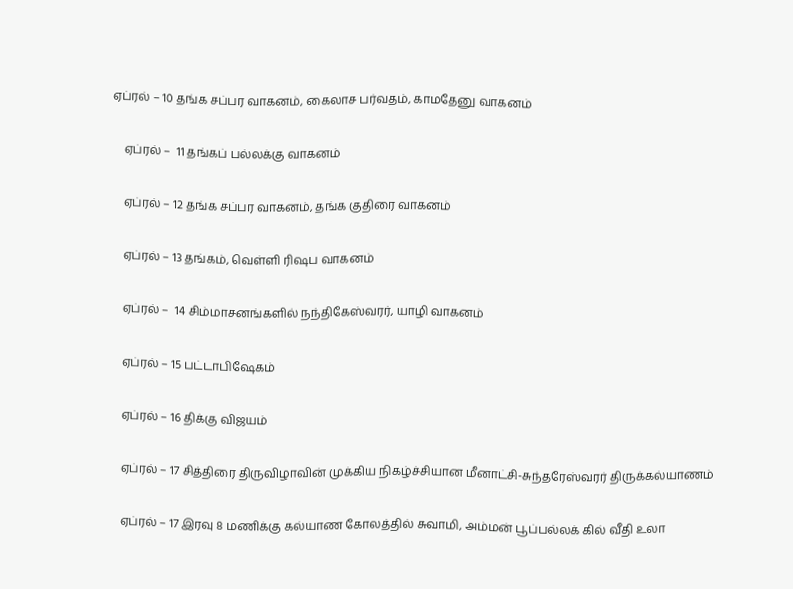ஏப்ரல் – 10 தங்க சப்பர வாகனம், கைலாச பர்வதம், காமதேனு வாகனம்

    ஏப்ரல் –  11 தங்கப் பல்லக்கு வாகனம்

    ஏப்ரல் – 12 தங்க சப்பர வாகனம், தங்க குதிரை வாகனம்

    ஏப்ரல் – 13 தங்கம், வெள்ளி ரி‌ஷப வாகனம்

    ஏப்ரல் –  14 சிம்மாசனங்களில் நந்திகேஸ்வரர், யாழி வாகனம்

    ஏப்ரல் – 15 பட்டாபிஷேகம்

    ஏப்ரல் – 16 திக்கு விஜயம்

    ஏப்ரல் – 17 சித்திரை திருவிழாவின் முக்கிய நிகழ்ச்சியான மீனாட்சி-சுந்தரேஸ்வரர் திருக்கல்யாணம்

    ஏப்ரல் – 17 இரவு 8 மணிக்கு கல்யாண கோலத்தில் சுவாமி, அம்மன் பூப்பல்லக் கில் வீதி உலா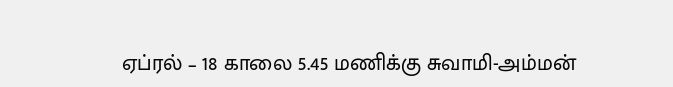ஏப்ரல் – 18 காலை 5.45 மணிக்கு சுவாமி-அம்மன்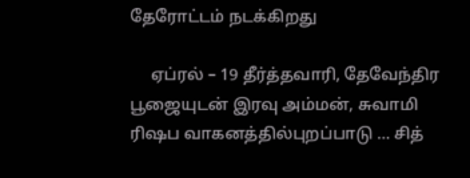தேரோட்டம் நடக்கிறது

     ஏப்ரல் – 19 தீர்த்தவாரி, தேவேந்திர பூஜையுடன் இரவு அம்மன், சுவாமி ரி‌ஷப வாகனத்தில்புறப்பாடு … சித்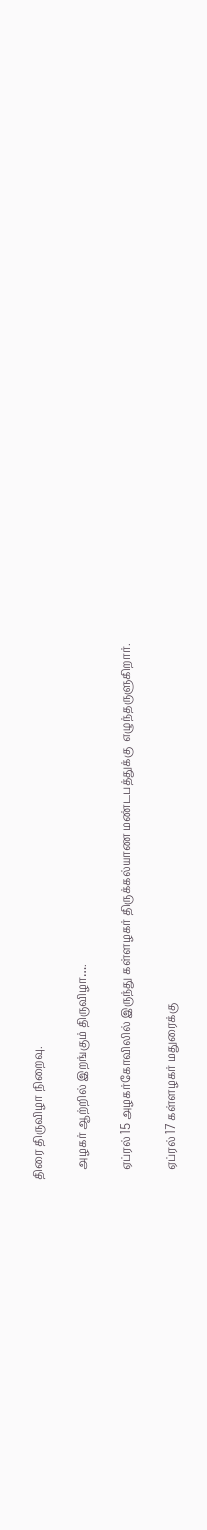திரை திருவிழா நிறைவு.

    அழகர் ஆற்றில் இறங்கும் திருவிழா….

    ஏப்ரல் 15 அழகர்கோவிலில் இருந்து கள்ளழகர் திருக்கல்யாண மண்டபத்துக்கு  எழுந்தருளுகிறார்.

    ஏப்ரல் 17 கள்ளழகர் மதுரைக்கு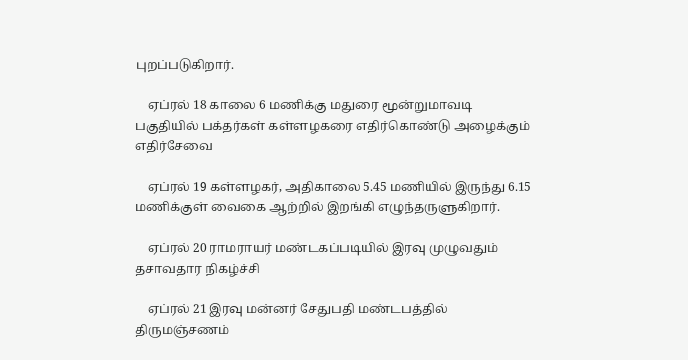புறப்படுகிறார்.

    ஏப்ரல் 18 காலை 6 மணிக்கு மதுரை மூன்றுமாவடி பகுதியில் பக்தர்கள் கள்ளழகரை எதிர்கொண்டு அழைக்கும் எதிர்சேவை

    ஏப்ரல் 19 கள்ளழகர், அதிகாலை 5.45 மணியில் இருந்து 6.15 மணிக்குள் வைகை ஆற்றில் இறங்கி எழுந்தருளுகிறார்.

    ஏப்ரல் 20 ராமராயர் மண்டகப்படியில் இரவு முழுவதும் தசாவதார நிகழ்ச்சி

    ஏப்ரல் 21 இரவு மன்னர் சேதுபதி மண்டபத்தில் திருமஞ்சணம்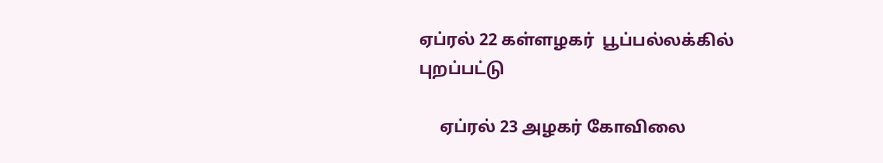ஏப்ரல் 22 கள்ளழகர்  பூப்பல்லக்கில் புறப்பட்டு

     ஏப்ரல் 23 அழகர் கோவிலை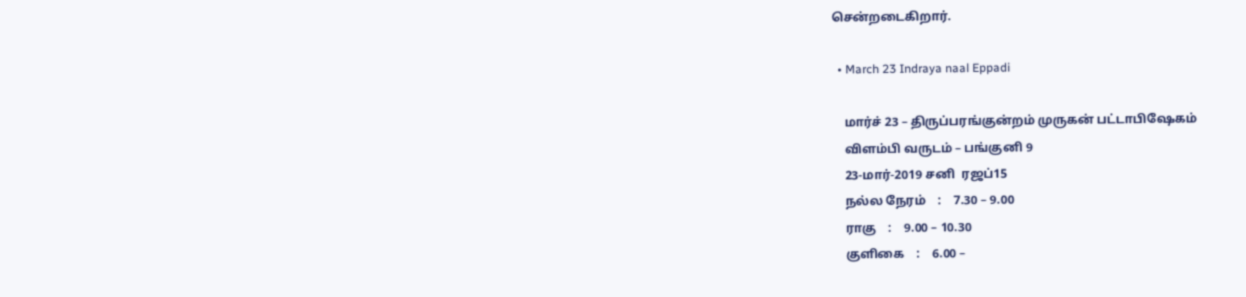சென்றடைகிறார்.

  • March 23 Indraya naal Eppadi

    மார்ச் 23 – திருப்பரங்குன்றம் முருகன் பட்டாபிஷேகம்
    விளம்பி வருடம் – பங்குனி 9
    23-மார்-2019 சனி  ரஜப்15
    நல்ல நேரம்    :    7.30 – 9.00
    ராகு    :    9.00 – 10.30
    குளிகை    :    6.00 –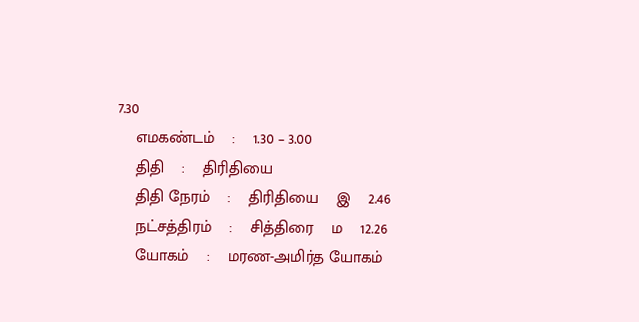7.30
    எமகண்டம்    :    1.30 – 3.00
    திதி    :    திரிதியை
    திதி நேரம்    :    திரிதியை    இ    2.46
    நட்சத்திரம்    :    சித்திரை    ம    12.26
    யோகம்    :    மரண-அமிர்த யோகம்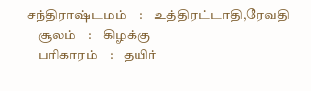சந்திராஷ்டமம்    :    உத்திரட்டாதி,ரேவதி
    சூலம்    :    கிழக்கு
    பரிகாரம்    :    தயிர்